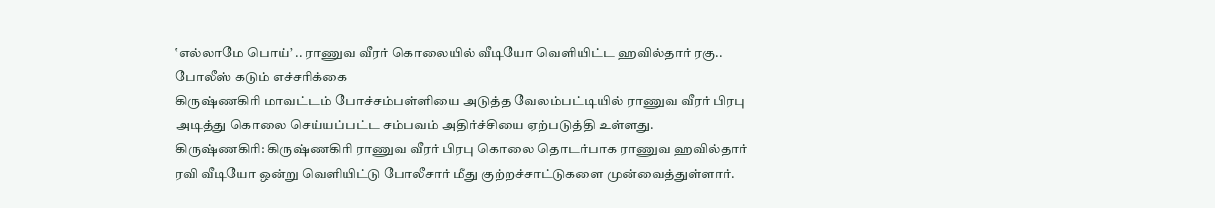‛எல்லாமே பொய்’ .. ராணுவ வீரர் கொலையில் வீடியோ வெளியிட்ட ஹவில்தார் ரகு.. போலீஸ் கடும் எச்சரிக்கை
கிருஷ்ணகிரி மாவட்டம் போச்சம்பள்ளியை அடுத்த வேலம்பட்டியில் ராணுவ வீரர் பிரபு அடித்து கொலை செய்யப்பட்ட சம்பவம் அதிர்ச்சியை ஏற்படுத்தி உள்ளது.
கிருஷ்ணகிரி: கிருஷ்ணகிரி ராணுவ வீரர் பிரபு கொலை தொடர்பாக ராணுவ ஹவில்தார் ரவி வீடியோ ஒன்று வெளியிட்டு போலீசார் மீது குற்றச்சாட்டுகளை முன்வைத்துள்ளார்.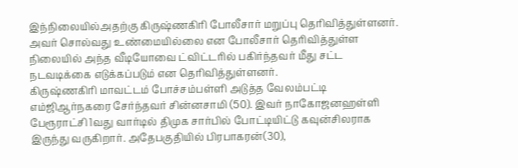இந்நிலையில்அதற்கு கிருஷ்ணகிரி போலீசார் மறுப்பு தெரிவித்துள்ளனர். அவர் சொல்வது உண்மையில்லை என போலீசார் தெரிவித்துள்ள நிலையில் அந்த வீடியோவை ட்விட்டரில் பகிர்ந்தவர் மீது சட்ட நடவடிக்கை எடுக்கப்படும் என தெரிவித்துள்ளனர்.
கிருஷ்ணகிரி மாவட்டம் போச்சம்பள்ளி அடுத்த வேலம்பட்டி எம்ஜிஆர்நகரை சேர்ந்தவர் சின்னசாமி (50). இவர் நாகோஜனஹள்ளி பேரூராட்சி 1வது வார்டில் திமுக சார்பில் போட்டியிட்டு கவுன்சிலராக இருந்து வருகிறார். அதேபகுதியில் பிரபாகரன்(30),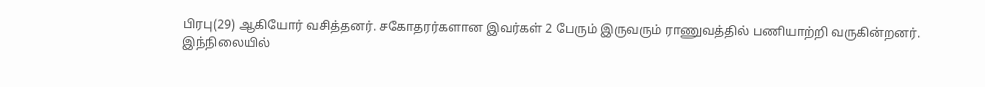பிரபு(29) ஆகியோர் வசித்தனர். சகோதரர்களான இவர்கள் 2 பேரும் இருவரும் ராணுவத்தில் பணியாற்றி வருகின்றனர்.
இந்நிலையில்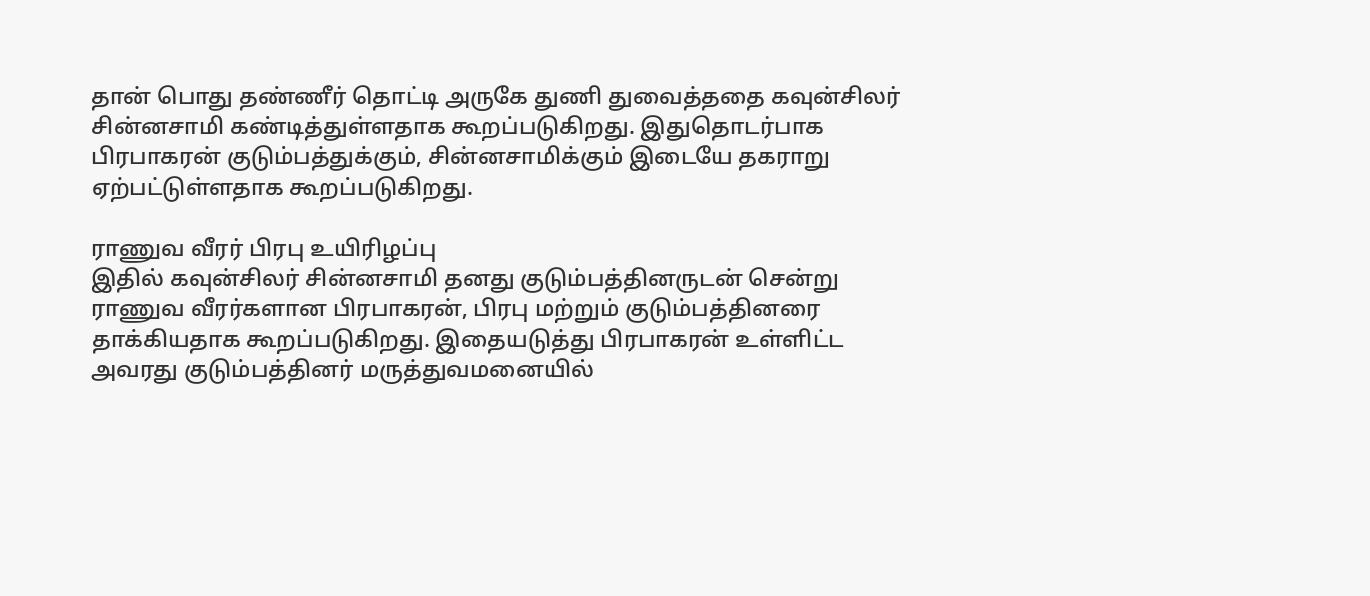தான் பொது தண்ணீர் தொட்டி அருகே துணி துவைத்ததை கவுன்சிலர் சின்னசாமி கண்டித்துள்ளதாக கூறப்படுகிறது. இதுதொடர்பாக பிரபாகரன் குடும்பத்துக்கும், சின்னசாமிக்கும் இடையே தகராறு ஏற்பட்டுள்ளதாக கூறப்படுகிறது.

ராணுவ வீரர் பிரபு உயிரிழப்பு
இதில் கவுன்சிலர் சின்னசாமி தனது குடும்பத்தினருடன் சென்று ராணுவ வீரர்களான பிரபாகரன், பிரபு மற்றும் குடும்பத்தினரை தாக்கியதாக கூறப்படுகிறது. இதையடுத்து பிரபாகரன் உள்ளிட்ட அவரது குடும்பத்தினர் மருத்துவமனையில்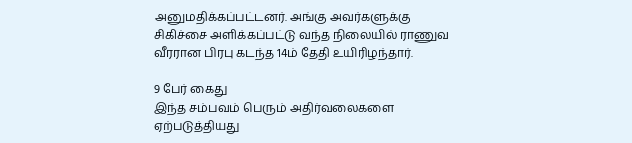அனுமதிக்கப்பட்டனர். அங்கு அவர்களுக்கு சிகிச்சை அளிக்கப்பட்டு வந்த நிலையில் ராணுவ வீரரான பிரபு கடந்த 14ம் தேதி உயிரிழந்தார்.

9 பேர் கைது
இந்த சம்பவம் பெரும் அதிர்வலைகளை ஏற்படுத்தியது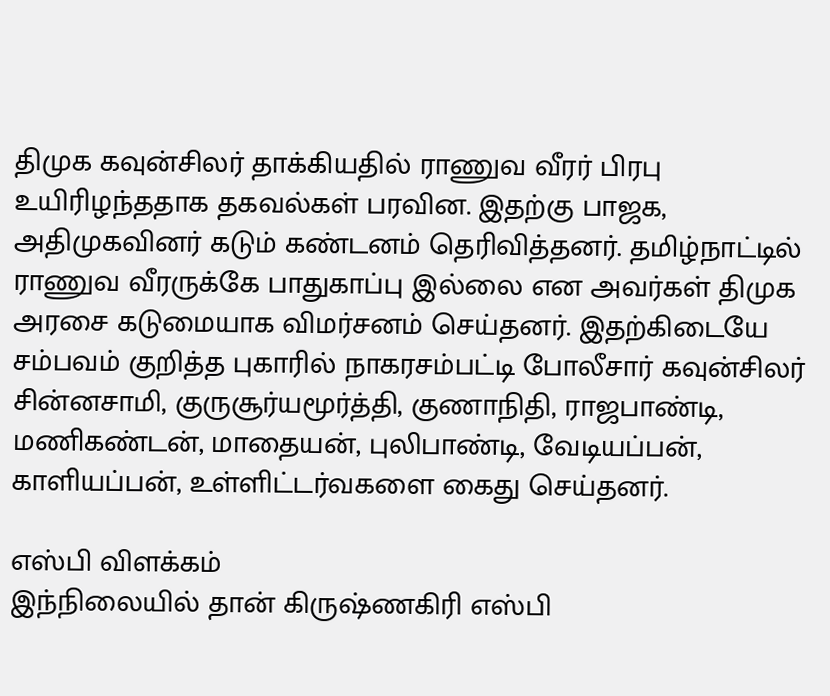திமுக கவுன்சிலர் தாக்கியதில் ராணுவ வீரர் பிரபு உயிரிழந்ததாக தகவல்கள் பரவின. இதற்கு பாஜக, அதிமுகவினர் கடும் கண்டனம் தெரிவித்தனர். தமிழ்நாட்டில் ராணுவ வீரருக்கே பாதுகாப்பு இல்லை என அவர்கள் திமுக அரசை கடுமையாக விமர்சனம் செய்தனர். இதற்கிடையே சம்பவம் குறித்த புகாரில் நாகரசம்பட்டி போலீசார் கவுன்சிலர் சின்னசாமி, குருசூர்யமூர்த்தி, குணாநிதி, ராஜபாண்டி, மணிகண்டன், மாதையன், புலிபாண்டி, வேடியப்பன், காளியப்பன், உள்ளிட்டர்வகளை கைது செய்தனர்.

எஸ்பி விளக்கம்
இந்நிலையில் தான் கிருஷ்ணகிரி எஸ்பி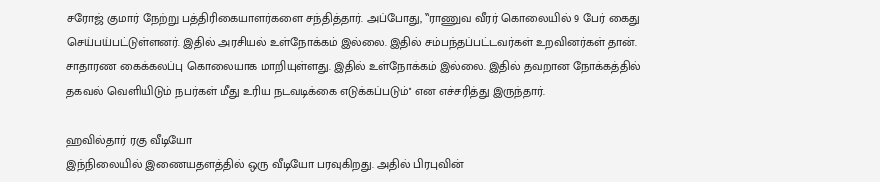சரோஜ் குமார் நேற்று பத்திரிகையாளர்களை சந்தித்தார். அப்போது, ‛‛ராணுவ வீரர் கொலையில் 9 பேர் கைது செய்பய்பட்டுள்ளனர். இதில் அரசியல் உள்நோக்கம் இல்லை. இதில் சம்பந்தப்பட்டவர்கள் உறவினர்கள் தான். சாதாரண கைக்கலப்பு கொலையாக மாறியுள்ளது. இதில் உள்நோக்கம் இல்லை. இதில் தவறான நோக்கத்தில் தகவல் வெளியிடும் நபர்கள் மீது உரிய நடவடிக்கை எடுக்கப்படும்'' என எச்சரித்து இருந்தார்.

ஹவில்தார் ரகு வீடியோ
இந்நிலையில் இணையதளத்தில் ஒரு வீடியோ பரவுகிறது. அதில் பிரபுவின்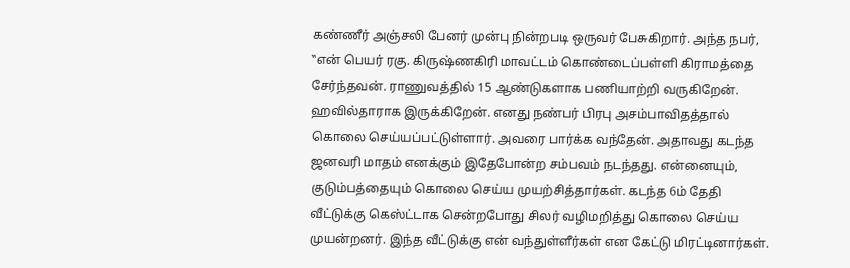கண்ணீர் அஞ்சலி பேனர் முன்பு நின்றபடி ஒருவர் பேசுகிறார். அந்த நபர், ‛‛என் பெயர் ரகு. கிருஷ்ணகிரி மாவட்டம் கொண்டைப்பள்ளி கிராமத்தை சேர்ந்தவன். ராணுவத்தில் 15 ஆண்டுகளாக பணியாற்றி வருகிறேன். ஹவில்தாராக இருக்கிறேன். எனது நண்பர் பிரபு அசம்பாவிதத்தால் கொலை செய்யப்பட்டுள்ளார். அவரை பார்க்க வந்தேன். அதாவது கடந்த ஜனவரி மாதம் எனக்கும் இதேபோன்ற சம்பவம் நடந்தது. என்னையும், குடும்பத்தையும் கொலை செய்ய முயற்சித்தார்கள். கடந்த 6ம் தேதி வீட்டுக்கு கெஸ்ட்டாக சென்றபோது சிலர் வழிமறித்து கொலை செய்ய முயன்றனர். இந்த வீட்டுக்கு என் வந்துள்ளீர்கள் என கேட்டு மிரட்டினார்கள்.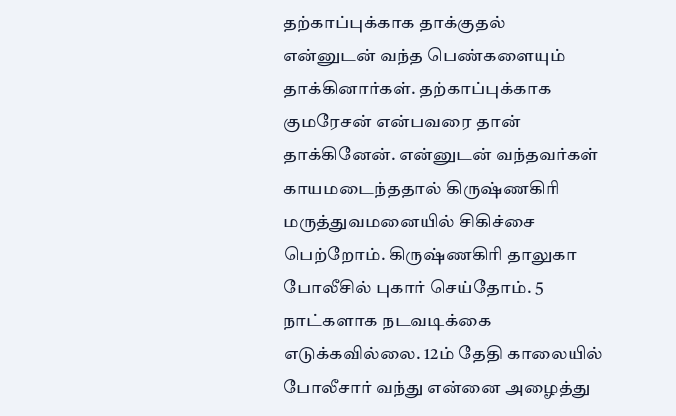தற்காப்புக்காக தாக்குதல்
என்னுடன் வந்த பெண்களையும் தாக்கினார்கள். தற்காப்புக்காக குமரேசன் என்பவரை தான் தாக்கினேன். என்னுடன் வந்தவர்கள் காயமடைந்ததால் கிருஷ்ணகிரி மருத்துவமனையில் சிகிச்சை பெற்றோம். கிருஷ்ணகிரி தாலுகா போலீசில் புகார் செய்தோம். 5 நாட்களாக நடவடிக்கை எடுக்கவில்லை. 12ம் தேதி காலையில் போலீசார் வந்து என்னை அழைத்து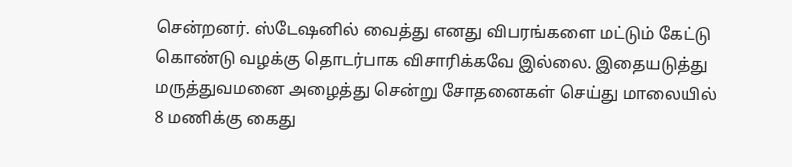சென்றனர். ஸ்டேஷனில் வைத்து எனது விபரங்களை மட்டும் கேட்டு கொண்டு வழக்கு தொடர்பாக விசாரிக்கவே இல்லை. இதையடுத்து மருத்துவமனை அழைத்து சென்று சோதனைகள் செய்து மாலையில் 8 மணிக்கு கைது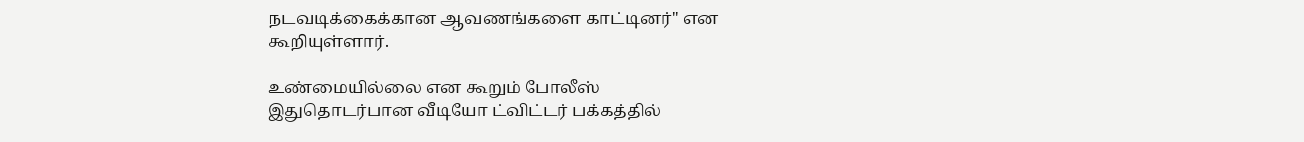நடவடிக்கைக்கான ஆவணங்களை காட்டினர்'' என கூறியுள்ளார்.

உண்மையில்லை என கூறும் போலீஸ்
இதுதொடர்பான வீடியோ ட்விட்டர் பக்கத்தில்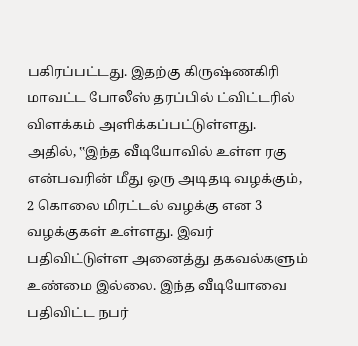பகிரப்பட்டது. இதற்கு கிருஷ்ணகிரி மாவட்ட போலீஸ் தரப்பில் ட்விட்டரில் விளக்கம் அளிக்கப்பட்டுள்ளது. அதில், ‛‛இந்த வீடியோவில் உள்ள ரகு என்பவரின் மீது ஒரு அடிதடி வழக்கும், 2 கொலை மிரட்டல் வழக்கு என 3 வழக்குகள் உள்ளது. இவர் பதிவிட்டுள்ள அனைத்து தகவல்களும் உண்மை இல்லை. இந்த வீடியோவை பதிவிட்ட நபர்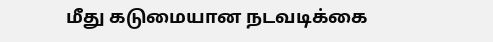மீது கடுமையான நடவடிக்கை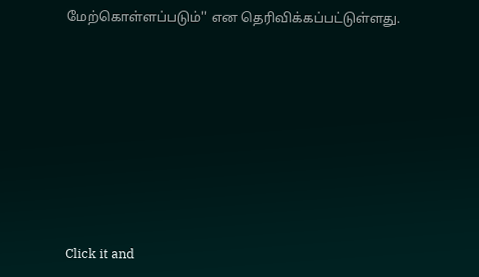மேற்கொள்ளப்படும்'' என தெரிவிக்கப்பட்டுள்ளது.












Click it and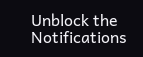Unblock the Notifications